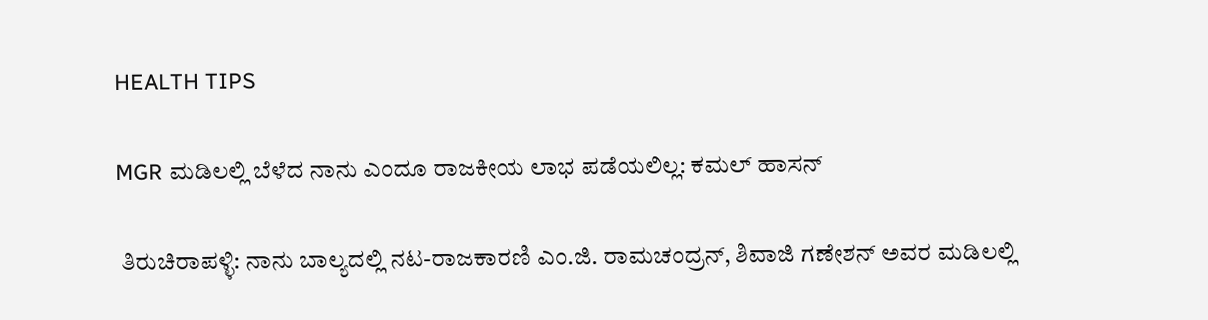HEALTH TIPS

MGR ಮಡಿಲಲ್ಲಿ ಬೆಳೆದ ನಾನು ಎಂದೂ ರಾಜಕೀಯ ಲಾಭ ಪಡೆಯಲಿಲ್ಲ: ಕಮಲ್ ಹಾಸನ್

 ತಿರುಚಿರಾಪಳ್ಳಿ: ನಾನು ಬಾಲ್ಯದಲ್ಲಿ ನಟ-ರಾಜಕಾರಣಿ ಎಂ.ಜಿ. ರಾಮಚಂದ್ರನ್, ಶಿವಾಜಿ ಗಣೇಶನ್ ಅವರ ಮಡಿಲಲ್ಲಿ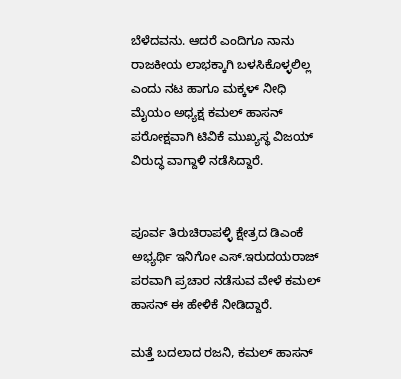ಬೆಳೆದವನು. ಆದರೆ ಎಂದಿಗೂ ನಾನು ರಾಜಕೀಯ ಲಾಭಕ್ಕಾಗಿ ಬಳಸಿಕೊಳ್ಳಲಿಲ್ಲ ಎಂದು ನಟ ಹಾಗೂ ಮಕ್ಕಳ್ ನೀಧಿ ಮೈಯಂ ಅಧ್ಯಕ್ಷ ಕಮಲ್ ಹಾಸನ್ ಪರೋಕ್ಷವಾಗಿ ಟಿವಿಕೆ ಮುಖ್ಯಸ್ಥ ವಿಜಯ್‌ ವಿರುದ್ಧ ವಾಗ್ದಾಳಿ ನಡೆಸಿದ್ದಾರೆ.


ಪೂರ್ವ ತಿರುಚಿರಾಪಳ್ಳಿ ಕ್ಷೇತ್ರದ ಡಿಎಂಕೆ ಅಭ್ಯರ್ಥಿ ಇನಿಗೋ ಎಸ್.ಇರುದಯರಾಜ್ ಪರವಾಗಿ ಪ್ರಚಾರ ನಡೆಸುವ ವೇಳೆ ಕಮಲ್ ಹಾಸನ್ ಈ ಹೇಳಿಕೆ ನೀಡಿದ್ದಾರೆ.

ಮತ್ತೆ ಬದಲಾದ ರಜನಿ, ಕಮಲ್ ಹಾಸನ್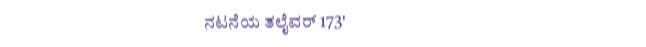ನಟನೆಯ ತಲೈವರ್ 173'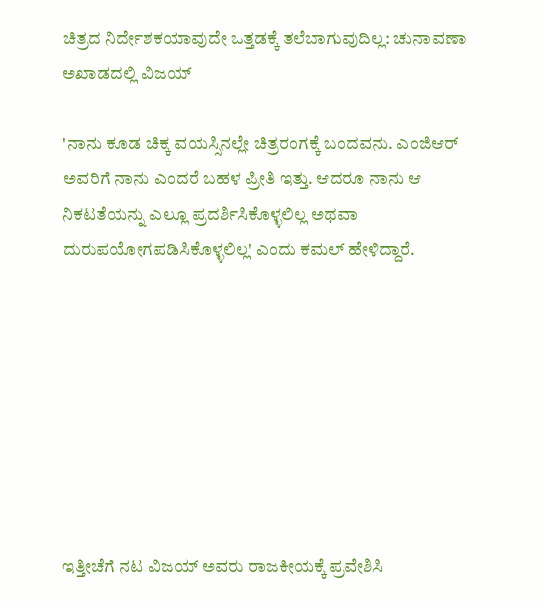ಚಿತ್ರದ ನಿರ್ದೇಶಕಯಾವುದೇ ಒತ್ತಡಕ್ಕೆ ತಲೆಬಾಗುವುದಿಲ್ಲ: ಚುನಾವಣಾ ಅಖಾಡದಲ್ಲಿ ವಿಜಯ್

'ನಾನು ಕೂಡ ಚಿಕ್ಕ ವಯಸ್ಸಿನಲ್ಲೇ ಚಿತ್ರರಂಗಕ್ಕೆ ಬಂದವನು. ಎಂಜಿಆರ್ ಅವರಿಗೆ ನಾನು ಎಂದರೆ ಬಹಳ ಪ್ರೀತಿ ಇತ್ತು. ಆದರೂ ನಾನು ಆ ನಿಕಟತೆಯನ್ನು ಎಲ್ಲೂ ಪ್ರದರ್ಶಿಸಿಕೊಳ್ಳಲಿಲ್ಲ ಅಥವಾ ದುರುಪಯೋಗಪಡಿಸಿಕೊಳ್ಳಲಿಲ್ಲ' ಎಂದು ಕಮಲ್ ಹೇಳಿದ್ದಾರೆ.








ಇತ್ತೀಚೆಗೆ ನಟ ವಿಜಯ್ ಅವರು ರಾಜಕೀಯಕ್ಕೆ ಪ್ರವೇಶಿಸಿ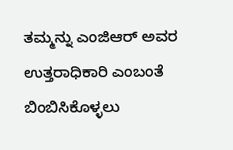ತಮ್ಮನ್ನು ಎಂಜಿಆರ್ ಅವರ ಉತ್ತರಾಧಿಕಾರಿ ಎಂಬಂತೆ ಬಿಂಬಿಸಿಕೊಳ್ಳಲು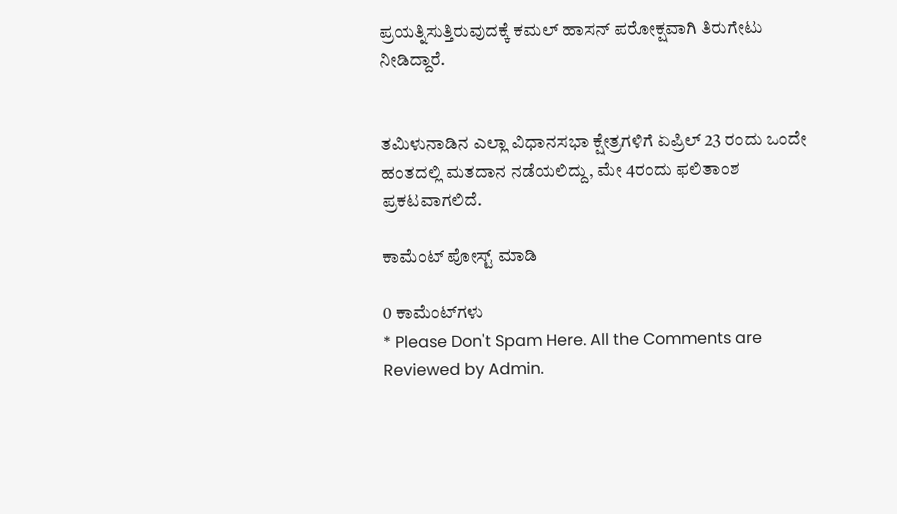ಪ್ರಯತ್ನಿಸುತ್ತಿರುವುದಕ್ಕೆ ಕಮಲ್ ಹಾಸನ್ ಪರೋಕ್ಷವಾಗಿ ತಿರುಗೇಟು ನೀಡಿದ್ದಾರೆ.


ತಮಿಳುನಾಡಿನ ಎಲ್ಲಾ ವಿಧಾನಸಭಾ ಕ್ಷೇತ್ರಗಳಿಗೆ ಏಪ್ರಿಲ್ 23 ರಂದು ಒಂದೇ ಹಂತದಲ್ಲಿ ಮತದಾನ ನಡೆಯಲಿದ್ದು, ಮೇ 4ರಂದು ಫಲಿತಾಂಶ ಪ್ರಕಟವಾಗಲಿದೆ.

ಕಾಮೆಂಟ್‌‌ ಪೋಸ್ಟ್‌ ಮಾಡಿ

0 ಕಾಮೆಂಟ್‌ಗಳು
* Please Don't Spam Here. All the Comments are Reviewed by Admin.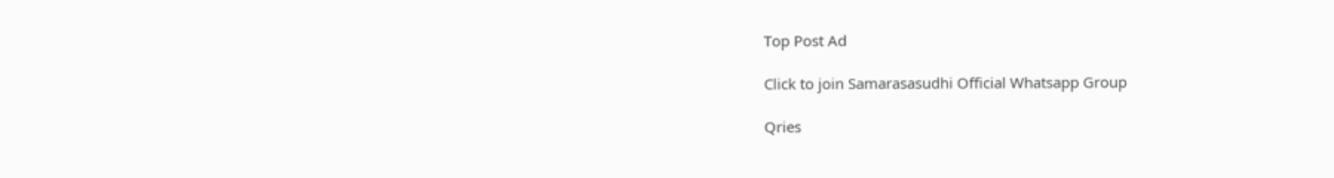Top Post Ad

Click to join Samarasasudhi Official Whatsapp Group

Qries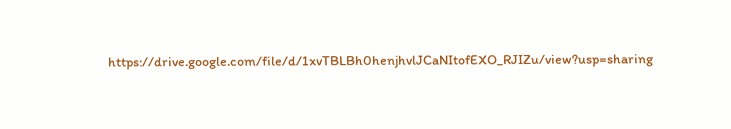https://drive.google.com/file/d/1xvTBLBh0henjhvlJCaNItofEXO_RJIZu/view?usp=sharing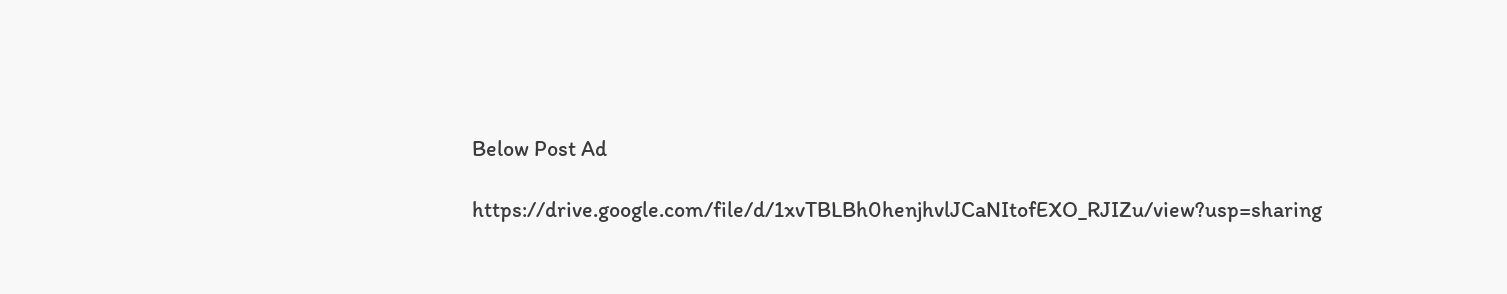Below Post Ad

https://drive.google.com/file/d/1xvTBLBh0henjhvlJCaNItofEXO_RJIZu/view?usp=sharing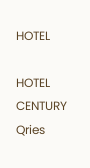HOTEL

HOTEL
CENTURY
Qries